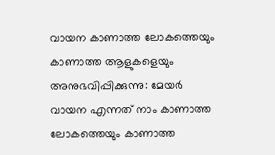വായന കാണാത്ത ലോകത്തെയും കാണാത്ത ആളുകളെയും അനുഭവിപ്പിക്കുന്നു: മേയർ
വായന എന്നത് നാം കാണാത്ത ലോകത്തെയും കാണാത്ത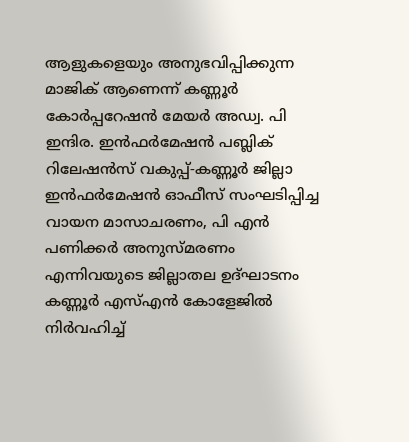ആളുകളെയും അനുഭവിപ്പിക്കുന്ന മാജിക് ആണെന്ന് കണ്ണൂർ കോർപ്പറേഷൻ മേയർ അഡ്വ. പി ഇന്ദിര. ഇൻഫർമേഷൻ പബ്ലിക് റിലേഷൻസ് വകുപ്പ്-കണ്ണൂർ ജില്ലാ ഇൻഫർമേഷൻ ഓഫീസ് സംഘടിപ്പിച്ച വായന മാസാചരണം, പി എൻ പണിക്കർ അനുസ്മരണം എന്നിവയുടെ ജില്ലാതല ഉദ്ഘാടനം കണ്ണൂർ എസ്എൻ കോളേജിൽ നിർവഹിച്ച്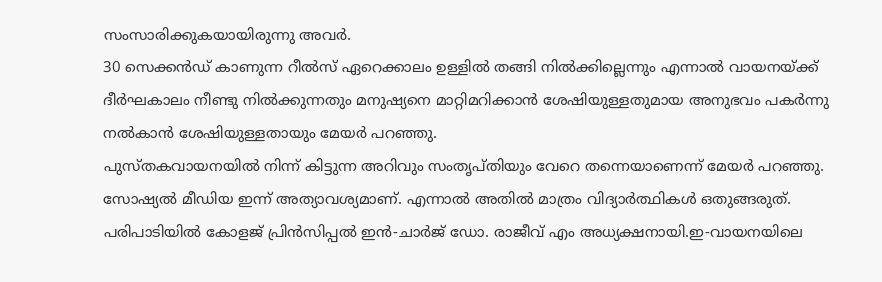സംസാരിക്കുകയായിരുന്നു അവർ.
30 സെക്കൻഡ് കാണുന്ന റീൽസ് ഏറെക്കാലം ഉള്ളിൽ തങ്ങി നിൽക്കില്ലെന്നും എന്നാൽ വായനയ്ക്ക് ദീർഘകാലം നീണ്ടു നിൽക്കുന്നതും മനുഷ്യനെ മാറ്റിമറിക്കാൻ ശേഷിയുള്ളതുമായ അനുഭവം പകർന്നു നൽകാൻ ശേഷിയുള്ളതായും മേയർ പറഞ്ഞു.
പുസ്തകവായനയിൽ നിന്ന് കിട്ടുന്ന അറിവും സംതൃപ്തിയും വേറെ തന്നെയാണെന്ന് മേയർ പറഞ്ഞു. സോഷ്യൽ മീഡിയ ഇന്ന് അത്യാവശ്യമാണ്. എന്നാൽ അതിൽ മാത്രം വിദ്യാർത്ഥികൾ ഒതുങ്ങരുത്.
പരിപാടിയിൽ കോളജ് പ്രിൻസിപ്പൽ ഇൻ-ചാർജ് ഡോ. രാജീവ് എം അധ്യക്ഷനായി.ഇ-വായനയിലെ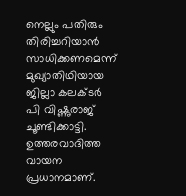നെല്ലും പതിരും തിരിച്ചറിയാൻ സാധിക്കണമെന്ന് മുഖ്യാതിഥിയായ ജില്ലാ കലക്ടർ പി വിഷ്ണുരാജ് ചൂണ്ടിക്കാട്ടി. ഉത്തരവാദിത്ത വായന പ്രധാനമാണ്.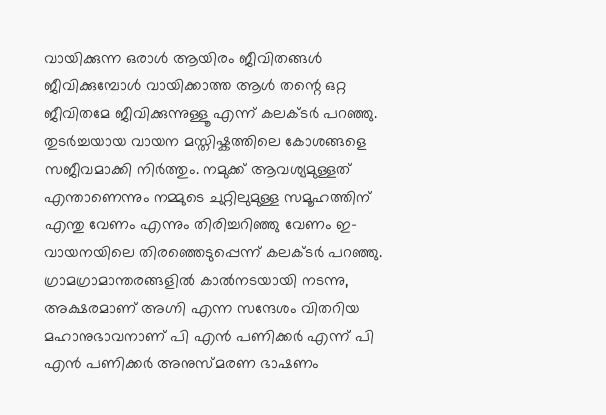വായിക്കുന്ന ഒരാൾ ആയിരം ജീവിതങ്ങൾ ജീവിക്കുമ്പോൾ വായിക്കാത്ത ആൾ തന്റെ ഒറ്റ ജീവിതമേ ജീവിക്കുന്നുള്ളൂ എന്ന് കലക്ടർ പറഞ്ഞു. തുടർച്ചയായ വായന മസ്തിഷ്കത്തിലെ കോശങ്ങളെ സജീവമാക്കി നിർത്തും. നമുക്ക് ആവശ്യമുള്ളത് എന്താണെന്നും നമ്മുടെ ചുറ്റിലുമുള്ള സമൂഹത്തിന് എന്തു വേണം എന്നും തിരിച്ചറിഞ്ഞു വേണം ഇ-വായനയിലെ തിരഞ്ഞെടുപ്പെന്ന് കലക്ടർ പറഞ്ഞു.
ഗ്രാമഗ്രാമാന്തരങ്ങളിൽ കാൽനടയായി നടന്നു, അക്ഷരമാണ് അഗ്നി എന്ന സന്ദേശം വിതറിയ മഹാനുഭാവനാണ് പി എൻ പണിക്കർ എന്ന് പി എൻ പണിക്കർ അനുസ്മരണ ഭാഷണം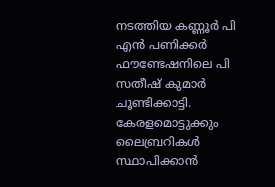നടത്തിയ കണ്ണൂർ പി എൻ പണിക്കർ ഫൗണ്ടേഷനിലെ പി സതീഷ് കുമാർ ചൂണ്ടിക്കാട്ടി. കേരളമൊട്ടുക്കും ലൈബ്രറികൾ സ്ഥാപിക്കാൻ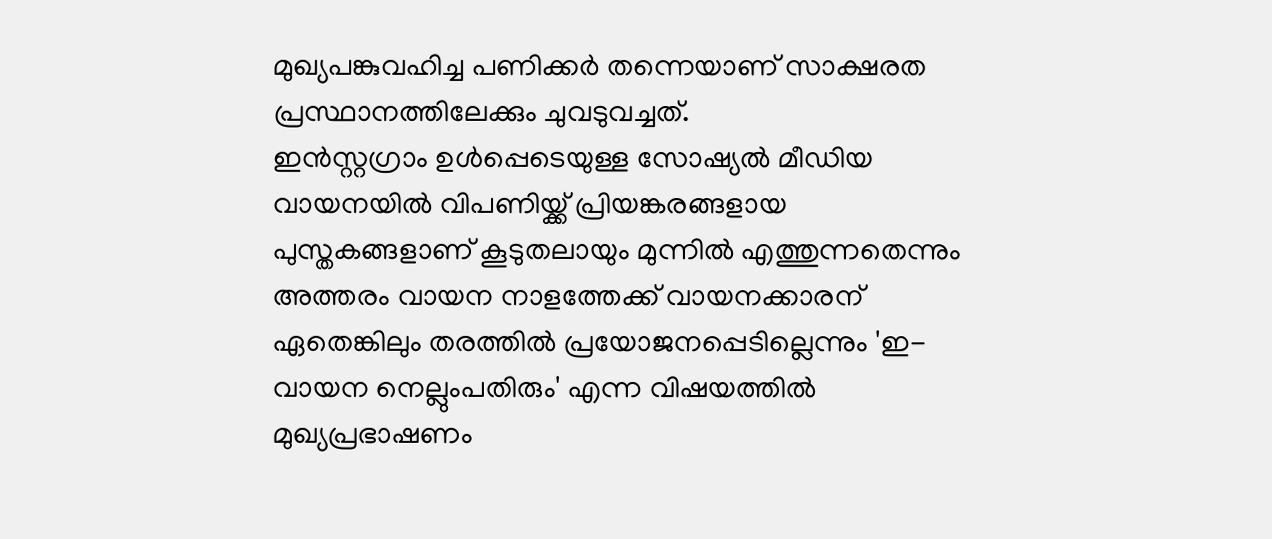മുഖ്യപങ്കുവഹിച്ച പണിക്കർ തന്നെയാണ് സാക്ഷരത പ്രസ്ഥാനത്തിലേക്കും ചുവടുവച്ചത്.
ഇൻസ്റ്റഗ്രാം ഉൾപ്പെടെയുള്ള സോഷ്യൽ മീഡിയ വായനയിൽ വിപണിയ്ക്ക് പ്രിയങ്കരങ്ങളായ പുസ്തകങ്ങളാണ് കൂടുതലായും മുന്നിൽ എത്തുന്നതെന്നും അത്തരം വായന നാളത്തേക്ക് വായനക്കാരന് ഏതെങ്കിലും തരത്തിൽ പ്രയോജനപ്പെടില്ലെന്നും 'ഇ-വായന നെല്ലുംപതിരും' എന്ന വിഷയത്തിൽ മുഖ്യപ്രഭാഷണം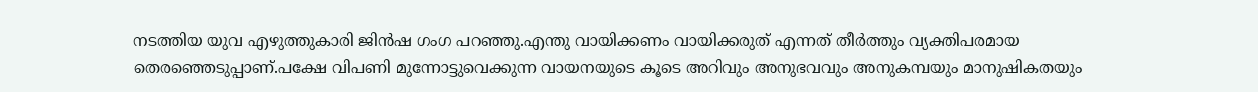നടത്തിയ യുവ എഴുത്തുകാരി ജിൻഷ ഗംഗ പറഞ്ഞു.എന്തു വായിക്കണം വായിക്കരുത് എന്നത് തീർത്തും വ്യക്തിപരമായ തെരഞ്ഞെടുപ്പാണ്.പക്ഷേ വിപണി മുന്നോട്ടുവെക്കുന്ന വായനയുടെ കൂടെ അറിവും അനുഭവവും അനുകമ്പയും മാനുഷികതയും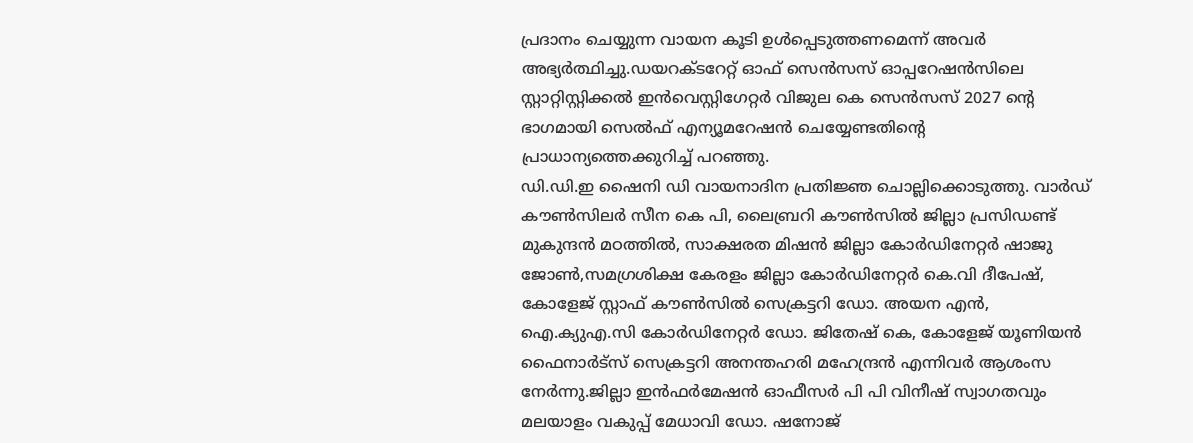പ്രദാനം ചെയ്യുന്ന വായന കൂടി ഉൾപ്പെടുത്തണമെന്ന് അവർ അഭ്യർത്ഥിച്ചു.ഡയറക്ടറേറ്റ് ഓഫ് സെൻസസ് ഓപ്പറേഷൻസിലെ സ്റ്റാറ്റിസ്റ്റിക്കൽ ഇൻവെസ്റ്റിഗേറ്റർ വിജുല കെ സെൻസസ് 2027 ന്റെ ഭാഗമായി സെൽഫ് എന്യൂമറേഷൻ ചെയ്യേണ്ടതിന്റെ പ്രാധാന്യത്തെക്കുറിച്ച് പറഞ്ഞു.
ഡി.ഡി.ഇ ഷൈനി ഡി വായനാദിന പ്രതിജ്ഞ ചൊല്ലിക്കൊടുത്തു. വാർഡ് കൗൺസിലർ സീന കെ പി, ലൈബ്രറി കൗൺസിൽ ജില്ലാ പ്രസിഡണ്ട് മുകുന്ദൻ മഠത്തിൽ, സാക്ഷരത മിഷൻ ജില്ലാ കോർഡിനേറ്റർ ഷാജു ജോൺ,സമഗ്രശിക്ഷ കേരളം ജില്ലാ കോർഡിനേറ്റർ കെ.വി ദീപേഷ്, കോളേജ് സ്റ്റാഫ് കൗൺസിൽ സെക്രട്ടറി ഡോ. അയന എൻ, ഐ.ക്യുഎ.സി കോർഡിനേറ്റർ ഡോ. ജിതേഷ് കെ, കോളേജ് യൂണിയൻ ഫൈനാർട്സ് സെക്രട്ടറി അനന്തഹരി മഹേന്ദ്രൻ എന്നിവർ ആശംസ നേർന്നു.ജില്ലാ ഇൻഫർമേഷൻ ഓഫീസർ പി പി വിനീഷ് സ്വാഗതവും മലയാളം വകുപ്പ് മേധാവി ഡോ. ഷനോജ്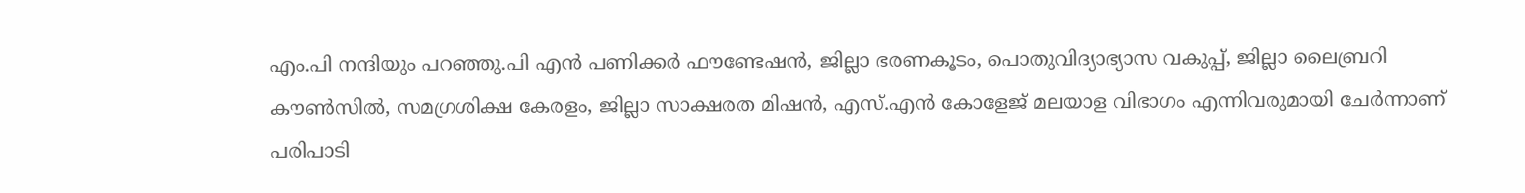എം.പി നന്ദിയും പറഞ്ഞു.പി എൻ പണിക്കർ ഫൗണ്ടേഷൻ, ജില്ലാ ഭരണകൂടം, പൊതുവിദ്യാഭ്യാസ വകുപ്പ്, ജില്ലാ ലൈബ്രറി കൗൺസിൽ, സമഗ്രശിക്ഷ കേരളം, ജില്ലാ സാക്ഷരത മിഷൻ, എസ്.എൻ കോളേജ് മലയാള വിഭാഗം എന്നിവരുമായി ചേർന്നാണ് പരിപാടി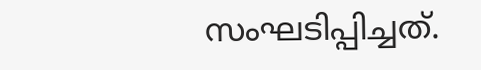സംഘടിപ്പിച്ചത്.